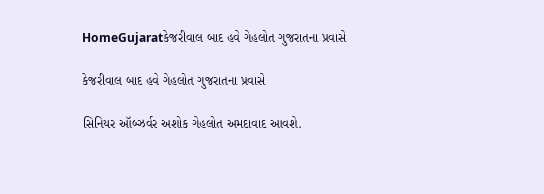HomeGujaratકેજરીવાલ બાદ હવે ગેહલોત ગુજરાતના પ્રવાસે

કેજરીવાલ બાદ હવે ગેહલોત ગુજરાતના પ્રવાસે

સિનિયર ઑબ્ઝર્વર અશોક ગેહલોત અમદાવાદ આવશે.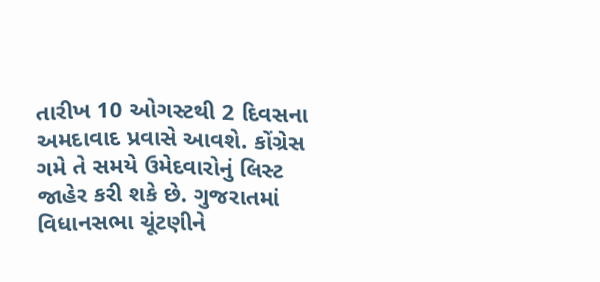તારીખ 10 ઓગસ્ટથી 2 દિવસના અમદાવાદ પ્રવાસે આવશે. કોંગ્રેસ ગમે તે સમયે ઉમેદવારોનું લિસ્ટ જાહેર કરી શકે છે. ગુજરાતમાં વિધાનસભા ચૂંટણીને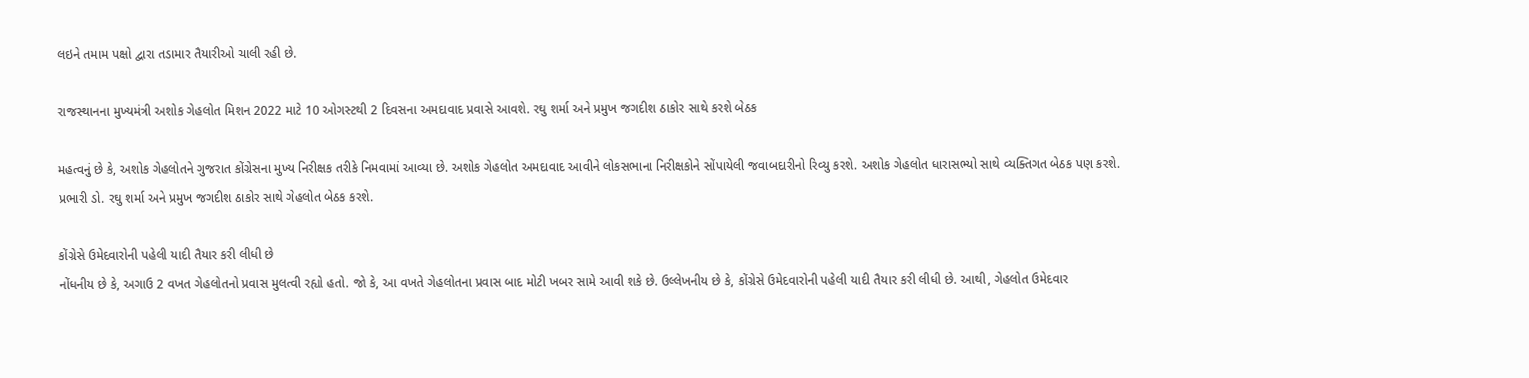લઇને તમામ પક્ષો દ્વારા તડામાર તૈયારીઓ ચાલી રહી છે.

રાજસ્થાનના મુખ્યમંત્રી અશોક ગેહલોત મિશન 2022 માટે 10 ઓગસ્ટથી 2 દિવસના અમદાવાદ પ્રવાસે આવશે. રઘુ શર્મા અને પ્રમુખ જગદીશ ઠાકોર સાથે કરશે બેઠક

મહત્વનું છે કે, અશોક ગેહલોતને ગુજરાત કોંગ્રેસના મુખ્ય નિરીક્ષક તરીકે નિમવામાં આવ્યા છે. અશોક ગેહલોત અમદાવાદ આવીને લોકસભાના નિરીક્ષકોને સોંપાયેલી જવાબદારીનો રિવ્યુ કરશે. અશોક ગેહલોત ધારાસભ્યો સાથે વ્યક્તિગત બેઠક પણ કરશે. પ્રભારી ડો. રઘુ શર્મા અને પ્રમુખ જગદીશ ઠાકોર સાથે ગેહલોત બેઠક કરશે.

કોંગ્રેસે ઉમેદવારોની પહેલી યાદી તૈયાર કરી લીધી છે
નોંધનીય છે કે, અગાઉ 2 વખત ગેહલોતનો પ્રવાસ મુલત્વી રહ્યો હતો. જો કે, આ વખતે ગેહલોતના પ્રવાસ બાદ મોટી ખબર સામે આવી શકે છે. ઉલ્લેખનીય છે કે, કોંગ્રેસે ઉમેદવારોની પહેલી યાદી તૈયાર કરી લીધી છે. આથી, ગેહલોત ઉમેદવાર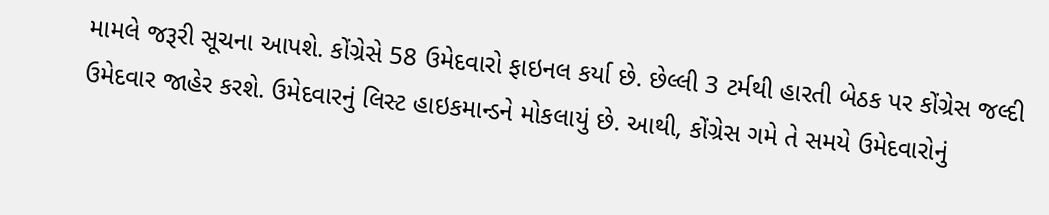મામલે જરૂરી સૂચના આપશે. કોંગ્રેસે 58 ઉમેદવારો ફાઇનલ કર્યા છે. છેલ્લી 3 ટર્મથી હારતી બેઠક પર કોંગ્રેસ જલ્દી ઉમેદવાર જાહેર કરશે. ઉમેદવારનું લિસ્ટ હાઇકમાન્ડને મોકલાયું છે. આથી, કોંગ્રેસ ગમે તે સમયે ઉમેદવારોનું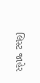લિસ્ટ જાહેર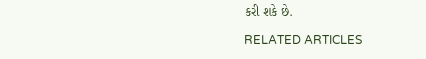કરી શકે છે.

RELATED ARTICLES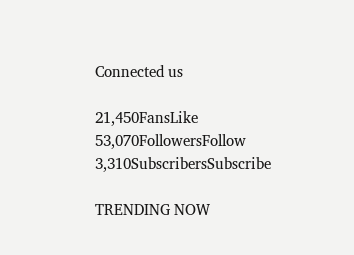Connected us

21,450FansLike
53,070FollowersFollow
3,310SubscribersSubscribe

TRENDING NOW